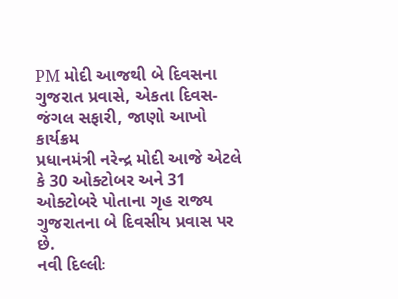PM મોદી આજથી બે દિવસના ગુજરાત પ્રવાસે, એકતા દિવસ-જંગલ સફારી, જાણો આખો કાર્યક્રમ
પ્રધાનમંત્રી નરેન્દ્ર મોદી આજે એટલે કે 30 ઓક્ટોબર અને 31 ઓક્ટોબરે પોતાના ગૃહ રાજ્ય ગુજરાતના બે દિવસીય પ્રવાસ પર છે.
નવી દિલ્લીઃ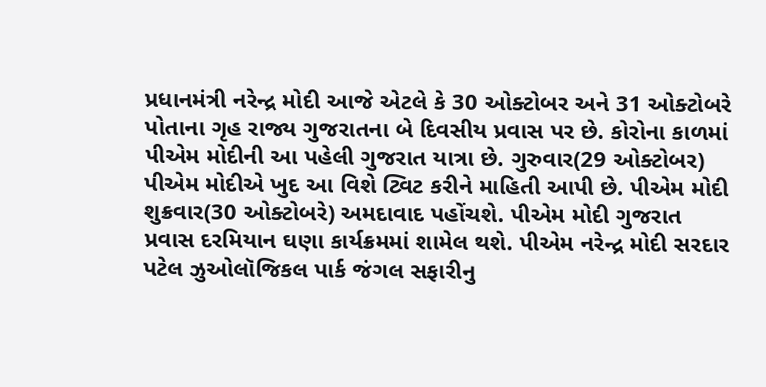પ્રધાનમંત્રી નરેન્દ્ર મોદી આજે એટલે કે 30 ઓક્ટોબર અને 31 ઓક્ટોબરે પોતાના ગૃહ રાજ્ય ગુજરાતના બે દિવસીય પ્રવાસ પર છે. કોરોના કાળમાં પીએમ મોદીની આ પહેલી ગુજરાત યાત્રા છે. ગુરુવાર(29 ઓક્ટોબર) પીએમ મોદીએ ખુદ આ વિશે ટ્વિટ કરીને માહિતી આપી છે. પીએમ મોદી શુક્રવાર(30 ઓક્ટોબરે) અમદાવાદ પહોંચશે. પીએમ મોદી ગુજરાત પ્રવાસ દરમિયાન ઘણા કાર્યક્રમમાં શામેલ થશે. પીએમ નરેન્દ્ર મોદી સરદાર પટેલ ઝુઓલૉજિકલ પાર્ક જંગલ સફારીનુ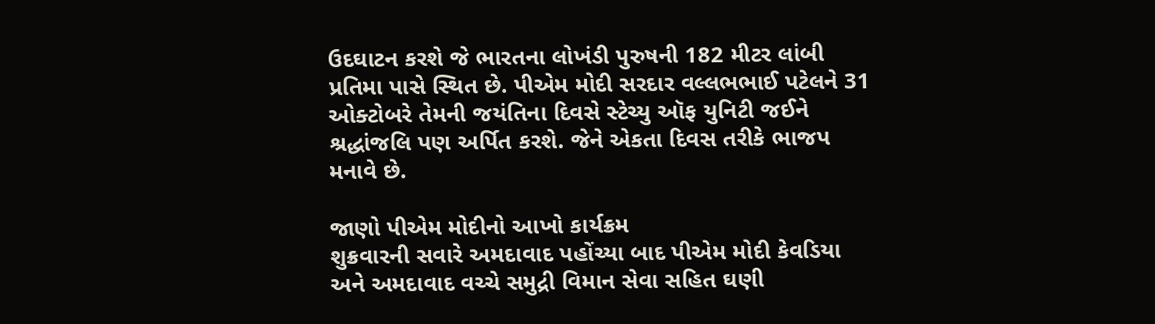ઉદઘાટન કરશે જે ભારતના લોખંડી પુરુષની 182 મીટર લાંબી પ્રતિમા પાસે સ્થિત છે. પીએમ મોદી સરદાર વલ્લભભાઈ પટેલને 31 ઓક્ટોબરે તેમની જયંતિના દિવસે સ્ટેચ્યુ ઑફ યુનિટી જઈને શ્રદ્ધાંજલિ પણ અર્પિત કરશે. જેને એકતા દિવસ તરીકે ભાજપ મનાવે છે.

જાણો પીએમ મોદીનો આખો કાર્યક્રમ
શુક્રવારની સવારે અમદાવાદ પહોંચ્યા બાદ પીએમ મોદી કેવડિયા અને અમદાવાદ વચ્ચે સમુદ્રી વિમાન સેવા સહિત ઘણી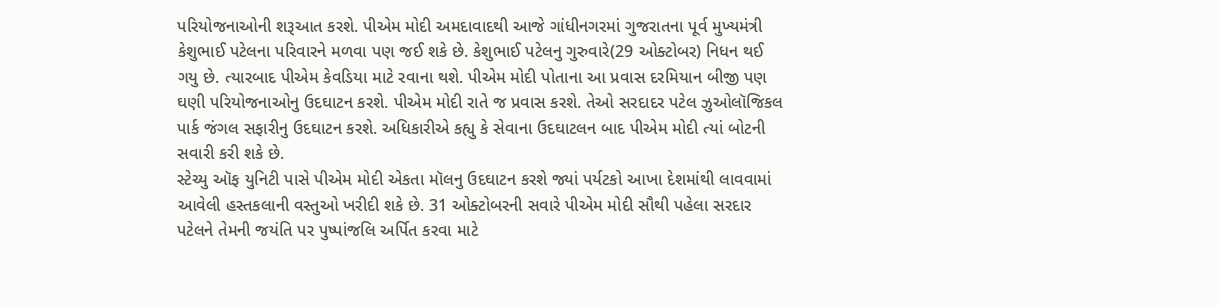પરિયોજનાઓની શરૂઆત કરશે. પીએમ મોદી અમદાવાદથી આજે ગાંધીનગરમાં ગુજરાતના પૂર્વ મુખ્યમંત્રી કેશુભાઈ પટેલના પરિવારને મળવા પણ જઈ શકે છે. કેશુભાઈ પટેલનુ ગુરુવારે(29 ઓક્ટોબર) નિધન થઈ ગયુ છે. ત્યારબાદ પીએમ કેવડિયા માટે રવાના થશે. પીએમ મોદી પોતાના આ પ્રવાસ દરમિયાન બીજી પણ ઘણી પરિયોજનાઓનુ ઉદઘાટન કરશે. પીએમ મોદી રાતે જ પ્રવાસ કરશે. તેઓ સરદાદર પટેલ ઝુઓલૉજિકલ પાર્ક જંગલ સફારીનુ ઉદઘાટન કરશે. અધિકારીએ કહ્યુ કે સેવાના ઉદઘાટલન બાદ પીએમ મોદી ત્યાં બોટની સવારી કરી શકે છે.
સ્ટેચ્યુ ઑફ યુનિટી પાસે પીએમ મોદી એકતા મૉલનુ ઉદઘાટન કરશે જ્યાં પર્યટકો આખા દેશમાંથી લાવવામાં આવેલી હસ્તકલાની વસ્તુઓ ખરીદી શકે છે. 31 ઓક્ટોબરની સવારે પીએમ મોદી સૌથી પહેલા સરદાર પટેલને તેમની જયંતિ પર પુષ્પાંજલિ અર્પિત કરવા માટે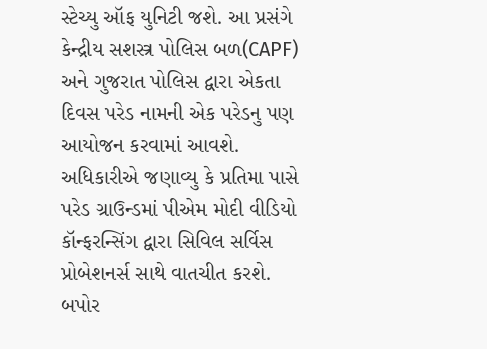સ્ટેચ્યુ ઑફ યુનિટી જશે. આ પ્રસંગે કેન્દ્રીય સશસ્ત્ર પોલિસ બળ(CAPF) અને ગુજરાત પોલિસ દ્વારા એકતા દિવસ પરેડ નામની એક પરેડનુ પણ આયોજન કરવામાં આવશે. અધિકારીએ જણાવ્યુ કે પ્રતિમા પાસે પરેડ ગ્રાઉન્ડમાં પીએમ મોદી વીડિયો કૉન્ફરન્સિંગ દ્વારા સિવિલ સર્વિસ પ્રોબેશનર્સ સાથે વાતચીત કરશે. બપોર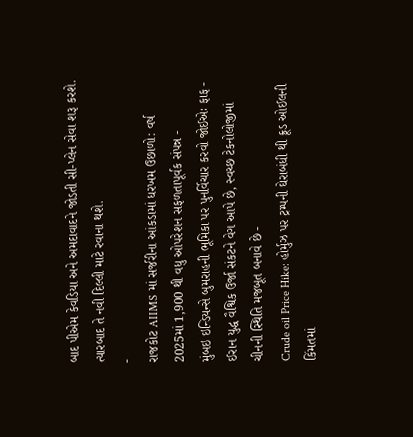બાદ પીએમ કેવડિયા અને અમદાવાદને જોડતી સી-પ્લેન સેવા શરૂ કરશે. ત્યારબાદ તે નવી દિલ્લી માટે રવાના થશે.
-
રાજકોટ AIIMS માં સર્જરીના આંકડામાં ધરખમ ઉછાળો: વર્ષ 2025માં 1,900 થી વધુ ઓપરેશન સફળતાપૂર્વક સંપન્ન -
મુંબઇ ઇન્ડિયન્સે બુમરાહની ભૂમિકા પર પુનર્વિચાર કરવો જોઈએઃ ફાફ -
ઈરાન યુદ્ધ વૈશ્વિક ઉર્જા સંકટને વેગ આપે છે, સ્વચ્છ ટેકનોલોજીમાં ચીનની સ્થિતિ મજબૂત બનાવે છે -
Crude oil Price Hike: હોર્મુઝ પર ટ્રમ્પની ઘેરાબંધી થી ક્રૂડ ઓઈલની કિંમતમાં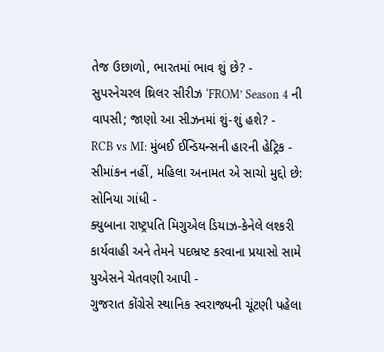તેજ ઉછાળો, ભારતમાં ભાવ શું છે? -
સુપરનેચરલ થ્રિલર સીરીઝ ‘FROM’ Season 4 ની વાપસી; જાણો આ સીઝનમાં શું-શું હશે? -
RCB vs MI: મુંબઈ ઈન્ડિયન્સની હારની હેટ્રિક -
સીમાંકન નહીં, મહિલા અનામત એ સાચો મુદ્દો છે: સોનિયા ગાંધી -
ક્યુબાના રાષ્ટ્રપતિ મિગુએલ ડિયાઝ-કેનેલે લશ્કરી કાર્યવાહી અને તેમને પદભ્રષ્ટ કરવાના પ્રયાસો સામે યુએસને ચેતવણી આપી -
ગુજરાત કોંગ્રેસે સ્થાનિક સ્વરાજ્યની ચૂંટણી પહેલા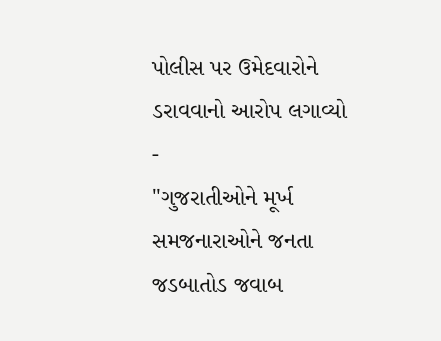પોલીસ પર ઉમેદવારોને ડરાવવાનો આરોપ લગાવ્યો -
"ગુજરાતીઓને મૂર્ખ સમજનારાઓને જનતા જડબાતોડ જવાબ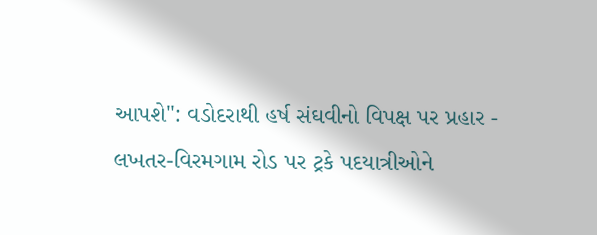આપશે": વડોદરાથી હર્ષ સંઘવીનો વિપક્ષ પર પ્રહાર -
લખતર-વિરમગામ રોડ પર ટ્રકે પદયાત્રીઓને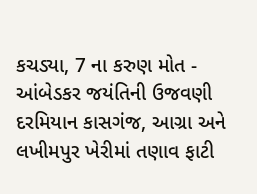કચડ્યા, 7 ના કરુણ મોત -
આંબેડકર જયંતિની ઉજવણી દરમિયાન કાસગંજ, આગ્રા અને લખીમપુર ખેરીમાં તણાવ ફાટી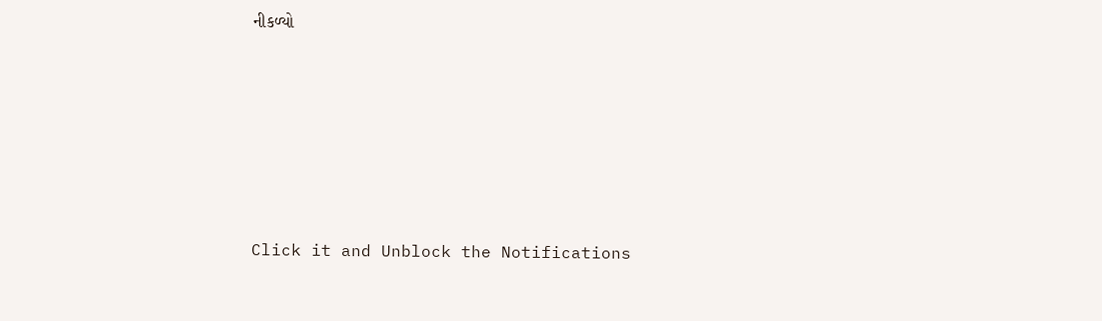નીકળ્યો










Click it and Unblock the Notifications